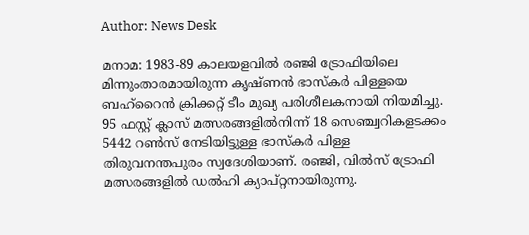Author: News Desk

മനാമ: 1983-89 കാലയളവിൽ രഞ്ജി ട്രോഫിയിലെ മിന്നുംതാരമായിരുന്ന കൃഷ്ണൻ ഭാസ്‌കർ പിള്ളയെ ബഹ്റൈൻ ക്രിക്കറ്റ് ടീം മുഖ്യ പരിശീലകനായി നിയമിച്ചു. 95 ഫസ്റ്റ് ക്ലാസ് മത്സരങ്ങളിൽനിന്ന് 18 സെഞ്ച്വറികളടക്കം 5442 റൺസ് നേടിയിട്ടുള്ള ഭാസ്‌കർ പിള്ള തിരുവനന്തപുരം സ്വദേശിയാണ്. രഞ്ജി, വിൽസ് ട്രോഫി മത്സരങ്ങളിൽ ഡൽഹി ക്യാപ്റ്റനായിരുന്നു.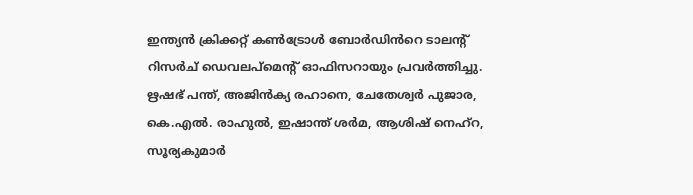ഇന്ത്യൻ ക്രിക്കറ്റ് കൺട്രോൾ ബോർഡിൻറെ ടാലന്റ് റിസർച് ഡെവലപ്‌മെന്റ് ഓഫിസറായും പ്രവർത്തിച്ചു. ഋഷഭ് പന്ത്, അജിൻക്യ രഹാനെ, ചേതേശ്വർ പുജാര, കെ.എൽ. രാഹുൽ, ഇഷാന്ത് ശർമ, ആശിഷ് നെഹ്‌റ, സൂര്യകുമാർ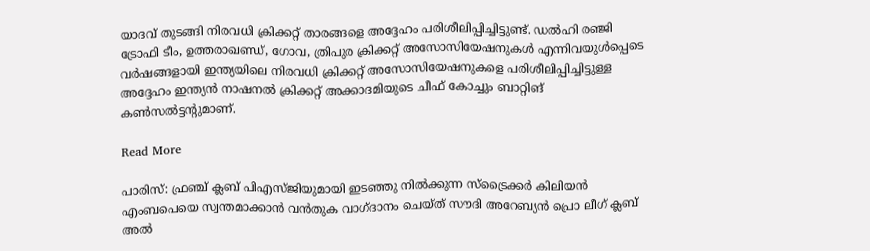യാദവ് തുടങ്ങി നിരവധി ക്രിക്കറ്റ് താരങ്ങളെ അദ്ദേഹം പരിശീലിപ്പിച്ചിട്ടുണ്ട്. ഡൽഹി രഞ്ജി ട്രോഫി ടീം, ഉത്തരാഖണ്ഡ്, ഗോവ, ത്രിപുര ക്രിക്കറ്റ് അസോസിയേഷനുകൾ എന്നിവയുൾപ്പെടെ വർഷങ്ങളായി ഇന്ത്യയിലെ നിരവധി ക്രിക്കറ്റ് അസോസിയേഷനുകളെ പരിശീലിപ്പിച്ചിട്ടുള്ള അദ്ദേഹം ഇന്ത്യൻ നാഷനൽ ക്രിക്കറ്റ് അക്കാദമിയുടെ ചീഫ് കോച്ചും ബാറ്റിങ് കൺസൽട്ടന്റുമാണ്.

Read More

പാരിസ്: ഫ്രഞ്ച് ക്ലബ് പിഎസ്ജിയുമായി ഇടഞ്ഞു നിൽക്കുന്ന സ്ട്രൈക്കർ കിലിയൻ എംബപെയെ സ്വന്തമാക്കാൻ വൻതുക വാഗ്ദാനം ചെയ്ത് സൗദി അറേബ്യൻ പ്രൊ ലീഗ് ക്ലബ് അൽ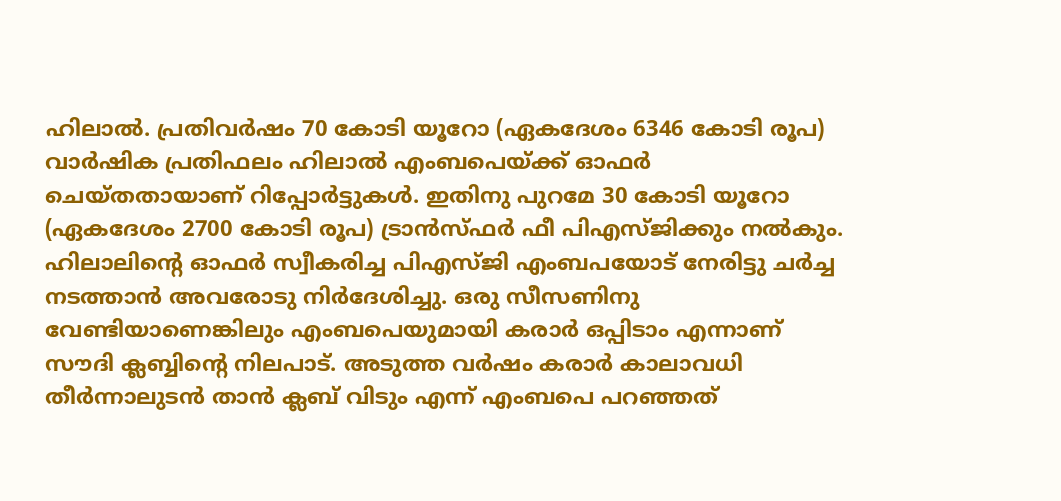ഹിലാൽ. പ്രതിവർഷം 70 കോടി യൂറോ (ഏകദേശം 6346 കോടി രൂപ) വാർഷിക പ്രതിഫലം ഹിലാൽ എംബപെയ്ക്ക് ഓഫർ ചെയ്തതായാണ് റിപ്പോർട്ടുകൾ. ഇതിനു പുറമേ 30 കോടി യൂറോ (ഏകദേശം 2700 കോടി രൂപ) ട്രാൻസ്ഫർ ഫീ പിഎസ്ജിക്കും നൽകും. ഹിലാലിന്റെ ഓഫർ സ്വീകരിച്ച പിഎസ്ജി എംബപയോട് നേരിട്ടു ചർച്ച നടത്താൻ അവരോടു നിർദേശിച്ചു. ഒരു സീസണിനു വേണ്ടിയാണെങ്കിലും എംബപെയുമായി കരാർ ഒപ്പിടാം എന്നാണ് സൗദി ക്ലബ്ബിന്റെ നിലപാട്. അടുത്ത വർഷം കരാർ കാലാവധി തീർന്നാലുടൻ താൻ ക്ലബ് വിടും എന്ന് എംബപെ പറഞ്ഞത്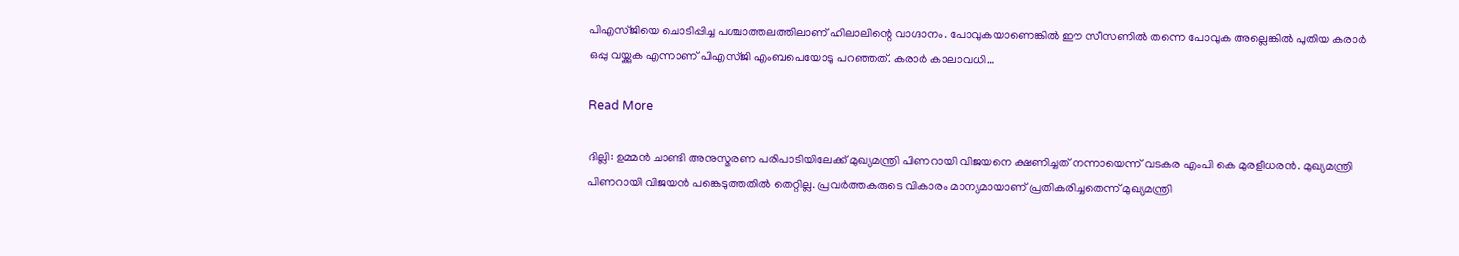പിഎസ്ജിയെ ചൊടിപ്പിച്ച പശ്ചാത്തലത്തിലാണ് ഹിലാലിന്റെ വാഗ്ദാനം. പോവുകയാണെങ്കിൽ ഈ സീസണിൽ തന്നെ പോവുക അല്ലെങ്കിൽ പുതിയ കരാർ ഒപ്പു വയ്ക്കുക എന്നാണ് പിഎസ്ജി എംബപെയോടു പറഞ്ഞത്. കരാർ കാലാവധി…

Read More

ദില്ലി: ഉമ്മൻ ചാണ്ടി അനുസ്മരണ പരിപാടിയിലേക്ക് മുഖ്യമന്ത്രി പിണറായി വിജയനെ ക്ഷണിച്ചത് നന്നായെന്ന് വടകര എംപി കെ മുരളീധരൻ. മുഖ്യമന്ത്രി പിണറായി വിജയൻ പങ്കെടുത്തതിൽ തെറ്റില്ല. പ്രവർത്തകരുടെ വികാരം മാന്യമായാണ് പ്രതികരിച്ചതെന്ന് മുഖ്യമന്ത്രി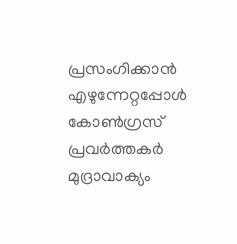പ്രസംഗിക്കാൻ എഴുന്നേറ്റപ്പോൾ കോൺഗ്രസ് പ്രവർത്തകർ മുദ്രാവാക്യം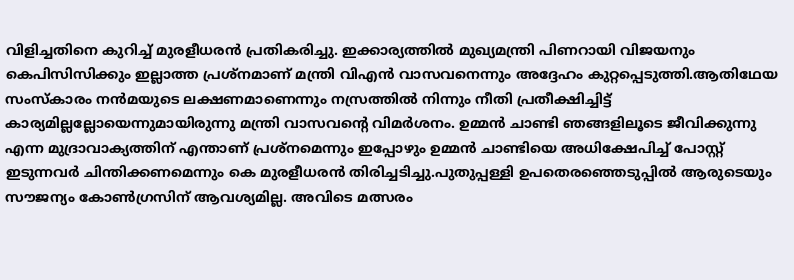വിളിച്ചതിനെ കുറിച്ച് മുരളീധരൻ പ്രതികരിച്ചു. ഇക്കാര്യത്തിൽ മുഖ്യമന്ത്രി പിണറായി വിജയനും കെപിസിസിക്കും ഇല്ലാത്ത പ്രശ്നമാണ് മന്ത്രി വിഎൻ വാസവനെന്നും അദ്ദേഹം കുറ്റപ്പെടുത്തി.ആതിഥേയ സംസ്കാരം നൻമയുടെ ലക്ഷണമാണെന്നും നസ്രത്തിൽ നിന്നും നീതി പ്രതീക്ഷിച്ചിട്ട് കാര്യമില്ലല്ലോയെന്നുമായിരുന്നു മന്ത്രി വാസവന്റെ വിമർശനം. ഉമ്മൻ ചാണ്ടി ഞങ്ങളിലൂടെ ജീവിക്കുന്നു എന്ന മുദ്രാവാക്യത്തിന് എന്താണ് പ്രശ്നമെന്നും ഇപ്പോഴും ഉമ്മൻ ചാണ്ടിയെ അധിക്ഷേപിച്ച് പോസ്റ്റ് ഇടുന്നവർ ചിന്തിക്കണമെന്നും കെ മുരളീധരൻ തിരിച്ചടിച്ചു.പുതുപ്പള്ളി ഉപതെരഞ്ഞെടുപ്പിൽ ആരുടെയും സൗജന്യം കോൺഗ്രസിന് ആവശ്യമില്ല. അവിടെ മത്സരം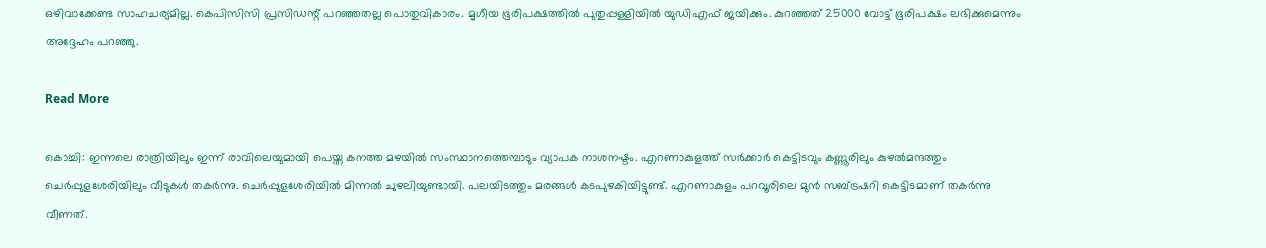ഒഴിവാക്കേണ്ട സാഹചര്യമില്ല. കെപിസിസി പ്രസിഡന്റ് പറഞ്ഞതല്ല പൊതുവികാരം. മൃഗീയ ഭൂരിപക്ഷത്തിൽ പുതുപ്പള്ളിയിൽ യുഡിഎഫ് ജയിക്കും. കുറഞ്ഞത് 25000 വോട്ട് ഭൂരിപക്ഷം ലഭിക്കുമെന്നും അദ്ദേഹം പറഞ്ഞു.

Read More

കൊച്ചി: ഇന്നലെ രാത്രിയിലും ഇന്ന് രാവിലെയുമായി പെയ്ത കനത്ത മഴയിൽ സംസ്ഥാനത്തെമ്പാടും വ്യാപക നാശനഷ്ടം. എറണാകുളത്ത് സർക്കാർ കെട്ടിടവും കണ്ണൂരിലും കുഴൽമന്ദത്തും ചെർപ്പുളശേരിയിലും വീടുകൾ തകർന്നു. ചെർപ്പുളശേരിയിൽ മിന്നൽ ചുഴലിയുണ്ടായി. പലയിടത്തും മരങ്ങൾ കടപുഴകിയിട്ടുണ്ട്. എറണാകുളം പറവൂരിലെ മുൻ സബ്ട്രഷറി കെട്ടിടമാണ് തകർന്നു വീണത്.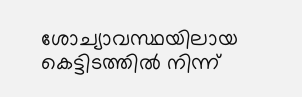ശോച്യാവസ്ഥയിലായ കെട്ടിടത്തിൽ നിന്ന്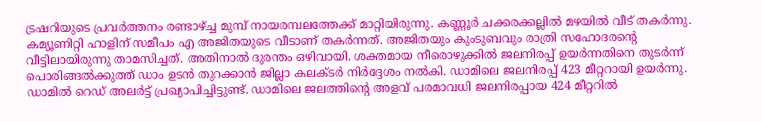ട്രഷറിയുടെ പ്രവർത്തനം രണ്ടാഴ്ച്ച മുമ്പ് നായരമ്പലത്തേക്ക് മാറ്റിയിരുന്നു. കണ്ണൂർ ചക്കരക്കല്ലിൽ മഴയിൽ വീട് തകർന്നു. കമ്യൂണിറ്റി ഹാളിന് സമീപം എ അജിതയുടെ വീടാണ് തകർന്നത്. അജിതയും കുംടുബവും രാത്രി സഹോദരന്റെ വീട്ടിലായിരുന്നു താമസിച്ചത്. അതിനാൽ ദുരന്തം ഒഴിവായി. ശക്തമായ നീരൊഴുക്കില്‍ ജലനിരപ്പ് ഉയര്‍ന്നതിനെ തുടര്‍ന്ന് പൊരിങ്ങല്‍ക്കുത്ത് ഡാം ഉടന്‍ തുറക്കാന്‍ ജില്ലാ കലക്ടര്‍ നിര്‍ദ്ദേശം നല്‍കി. ഡാമിലെ ജലനിരപ്പ് 423 മീറ്ററായി ഉയര്‍ന്നു. ഡാമില്‍ റെഡ് അലര്‍ട്ട് പ്രഖ്യാപിച്ചിട്ടുണ്ട്. ഡാമിലെ ജലത്തിന്റെ അളവ് പരമാവധി ജലനിരപ്പായ 424 മീറ്ററില്‍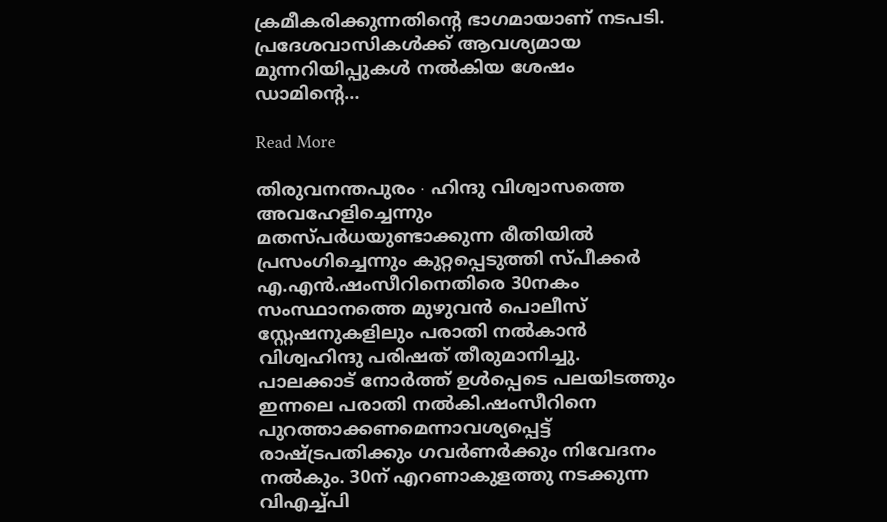ക്രമീകരിക്കുന്നതിന്റെ ഭാഗമായാണ് നടപടി. പ്രദേശവാസികള്‍ക്ക് ആവശ്യമായ മുന്നറിയിപ്പുകള്‍ നല്‍കിയ ശേഷം ഡാമിന്റെ…

Read More

തിരുവനന്തപുരം ∙ ഹിന്ദു വിശ്വാസത്തെ അവഹേളിച്ചെന്നും മതസ്പർധയുണ്ടാക്കുന്ന രീതിയിൽ പ്രസംഗിച്ചെന്നും കുറ്റപ്പെടുത്തി സ്പീക്കർ എ.എൻ.ഷംസീറിനെതിരെ 30നകം സംസ്ഥാനത്തെ മുഴുവൻ പൊലീസ് സ്റ്റേഷനുകളിലും പരാതി നൽകാൻ വിശ്വഹിന്ദു പരിഷത് തീരുമാനിച്ചു. പാലക്കാട് നോർത്ത് ഉൾപ്പെടെ പലയിടത്തും ഇന്നലെ പരാതി നൽകി.ഷംസീറിനെ പുറത്താക്കണമെന്നാവശ്യപ്പെട്ട് രാഷ്ട്രപതിക്കും ഗവർണർക്കും നിവേദനം നൽകും. 30ന് എറണാകുളത്തു നടക്കുന്ന വിഎച്ച്പി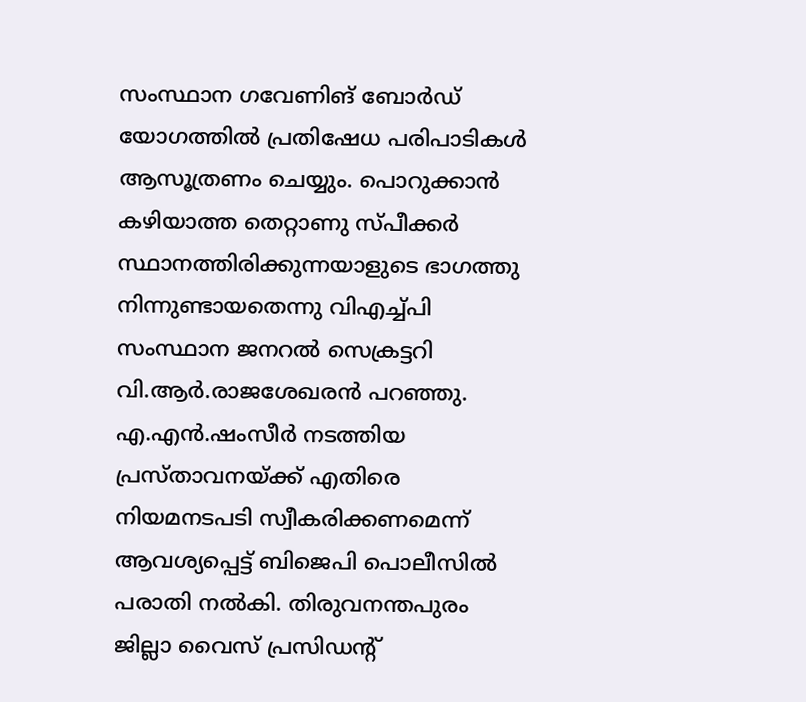സംസ്ഥാന ഗവേണിങ് ബോർഡ് യോഗത്തിൽ പ്രതിഷേധ പരിപാടികൾ ആസൂത്രണം ചെയ്യും. പൊറുക്കാൻ കഴിയാത്ത തെറ്റാണു സ്പീക്കർ സ്ഥാനത്തിരിക്കുന്നയാളുടെ ഭാഗത്തു നിന്നുണ്ടായതെന്നു വിഎച്ച്പി സംസ്ഥാന ജനറൽ സെക്രട്ടറി വി.ആർ.രാജശേഖരൻ പറഞ്ഞു. എ.എൻ.ഷംസീർ നടത്തിയ പ്രസ്താവനയ്ക്ക് എതിരെ നിയമനടപടി സ്വീകരിക്കണമെന്ന് ആവശ്യപ്പെട്ട് ബിജെപി പൊലീസിൽ പരാതി നൽകി. തിരുവനന്തപുരം ജില്ലാ വൈസ് പ്രസിഡന്റ്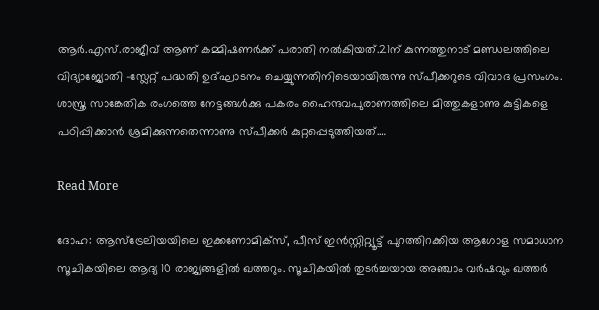ആർ.എസ്.രാജീവ് ആണ് കമ്മിഷണർക്ക് പരാതി നൽകിയത്.21ന് കുന്നത്തുനാട് മണ്ഡലത്തിലെ വിദ്യാജ്യോതി –സ്ലേറ്റ് പദ്ധതി ഉദ്ഘാടനം ചെയ്യുന്നതിനിടെയായിരുന്നു സ്പീക്കറുടെ വിവാദ പ്രസംഗം. ശാസ്ത്ര സാങ്കേതിക രംഗത്തെ നേട്ടങ്ങൾക്കു പകരം ഹൈന്ദവപുരാണത്തിലെ മിത്തുകളാണു കുട്ടികളെ പഠിപ്പിക്കാൻ ശ്രമിക്കുന്നതെന്നാണു സ്പീക്കർ കുറ്റപ്പെടുത്തിയത്.…

Read More

ദോഹ: ആസ്ട്രേലിയയിലെ ഇക്കണോമിക്സ്, പീസ് ഇൻസ്റ്റിറ്റ്യൂട്ട് പുറത്തിറക്കിയ ആഗോള സമാധാന സൂചികയിലെ ആദ്യ 10 രാജ്യങ്ങളിൽ ഖത്തറും. സൂചികയിൽ തുടർച്ചയായ അഞ്ചാം വർഷവും ഖത്തർ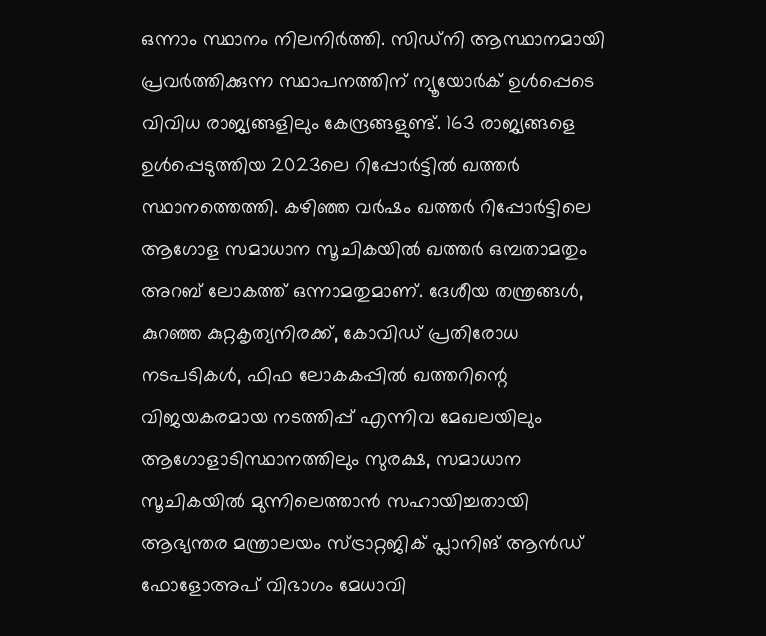ഒന്നാം സ്ഥാനം നിലനിർത്തി. സിഡ്നി ആസ്ഥാനമായി പ്രവർത്തിക്കുന്ന സ്ഥാപനത്തിന് ന്യൂയോർക് ഉൾപ്പെടെ വിവിധ രാജ്യങ്ങളിലും കേന്ദ്രങ്ങളുണ്ട്. 163 രാജ്യങ്ങളെ ഉൾപ്പെടുത്തിയ 2023ലെ റിപ്പോർട്ടിൽ ഖത്തർ സ്ഥാനത്തെത്തി. കഴിഞ്ഞ വർഷം ഖത്തർ റിപ്പോർട്ടിലെ ആഗോള സമാധാന സൂചികയിൽ ഖത്തർ ഒമ്പതാമതും അറബ് ലോകത്ത് ഒന്നാമതുമാണ്. ദേശീയ തന്ത്രങ്ങൾ, കുറഞ്ഞ കുറ്റകൃത്യനിരക്ക്, കോവിഡ് പ്രതിരോധ നടപടികൾ, ഫിഫ ലോകകപ്പിൽ ഖത്തറിന്റെ വിജയകരമായ നടത്തിപ്പ് എന്നിവ മേഖലയിലും ആഗോളാടിസ്ഥാനത്തിലും സുരക്ഷ, സമാധാന സൂചികയിൽ മുന്നിലെത്താൻ സഹായിച്ചതായി ആഭ്യന്തര മന്ത്രാലയം സ്ട്രാറ്റജിക് പ്ലാനിങ് ആൻഡ് ഫോളോഅപ് വിഭാഗം മേധാവി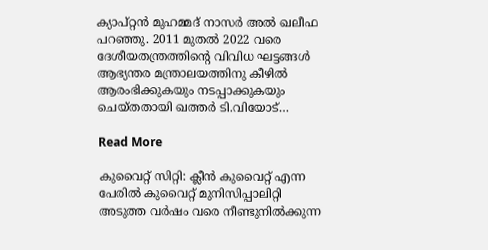ക്യാപ്റ്റൻ മുഹമ്മദ് നാസർ അൽ ഖലീഫ പറഞ്ഞു. 2011 മുതൽ 2022 വരെ ദേശീയതന്ത്രത്തിന്റെ വിവിധ ഘട്ടങ്ങൾ ആഭ്യന്തര മന്ത്രാലയത്തിനു കീഴിൽ ആരംഭിക്കുകയും നടപ്പാക്കുകയും ചെയ്തതായി ഖത്തർ ടി.വിയോട്…

Read More

കുവൈറ്റ് സിറ്റി: ക്ലീൻ കുവൈറ്റ് എന്ന പേരിൽ കുവൈറ്റ് മുനിസിപ്പാലിറ്റി അടുത്ത വർഷം വരെ നീണ്ടുനിൽക്കുന്ന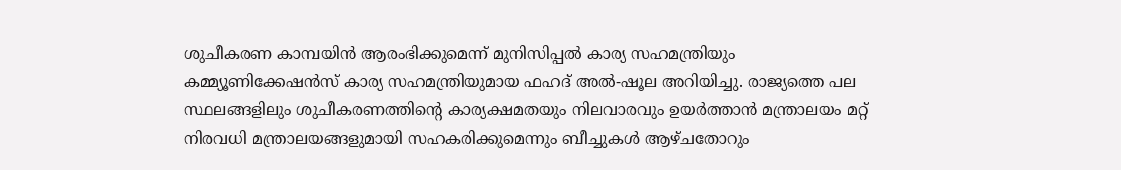ശുചീകരണ കാമ്പയിൻ ആരംഭിക്കുമെന്ന് മുനിസിപ്പൽ കാര്യ സഹമന്ത്രിയും കമ്മ്യൂണിക്കേഷൻസ് കാര്യ സഹമന്ത്രിയുമായ ഫഹദ് അൽ-ഷൂല അറിയിച്ചു. രാജ്യത്തെ പല സ്ഥലങ്ങളിലും ശുചീകരണത്തിന്റെ കാര്യക്ഷമതയും നിലവാരവും ഉയർത്താൻ മന്ത്രാലയം മറ്റ് നിരവധി മന്ത്രാലയങ്ങളുമായി സഹകരിക്കുമെന്നും ബീച്ചുകൾ ആഴ്ചതോറും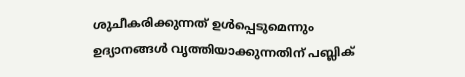ശുചീകരിക്കുന്നത് ഉൾപ്പെടുമെന്നും ഉദ്യാനങ്ങൾ വൃത്തിയാക്കുന്നതിന് പബ്ലിക്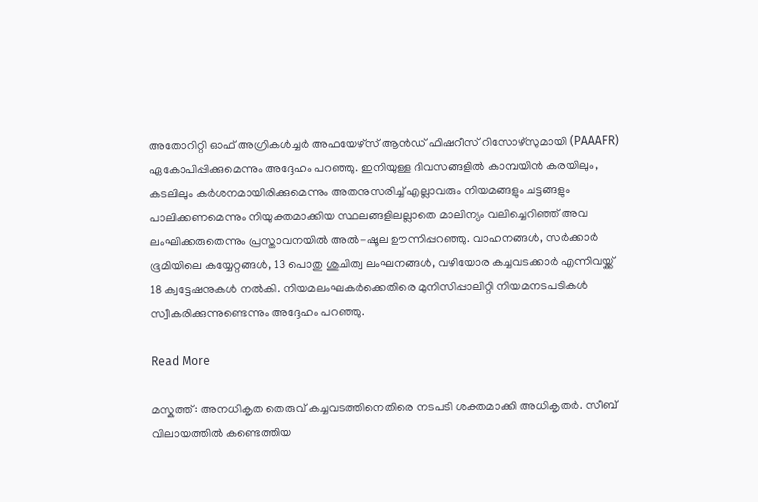അതോറിറ്റി ഓഫ് അഗ്രികൾച്ചർ അഫയേഴ്സ് ആൻഡ് ഫിഷറീസ് റിസോഴ്സുമായി (PAAAFR) ഏകോപിപ്പിക്കുമെന്നും അദ്ദേഹം പറഞ്ഞു. ഇനിയുള്ള ദിവസങ്ങളിൽ കാമ്പയിൻ കരയിലും, കടലിലും കർശനമായിരിക്കുമെന്നും അതനുസരിച്ച് എല്ലാവരും നിയമങ്ങളും ചട്ടങ്ങളും പാലിക്കണമെന്നും നിയുക്തമാക്കിയ സ്ഥലങ്ങളിലല്ലാതെ മാലിന്യം വലിച്ചെറിഞ്ഞ് അവ ലംഘിക്കരുതെന്നും പ്രസ്താവനയിൽ അൽ-ഷൂല ഊന്നിപ്പറഞ്ഞു. വാഹനങ്ങൾ, സർക്കാർ ഭൂമിയിലെ കയ്യേറ്റങ്ങൾ, 13 പൊതു ശുചിത്വ ലംഘനങ്ങൾ, വഴിയോര കച്ചവടക്കാർ എന്നിവയ്ക്ക് 18 ക്വട്ടേഷനുകൾ നൽകി. നിയമലംഘകർക്കെതിരെ മുനിസിപ്പാലിറ്റി നിയമനടപടികൾ സ്വീകരിക്കുന്നുണ്ടെന്നും അദ്ദേഹം പറഞ്ഞു.

Read More

മസ്കത്ത് : അനധികൃത തെരുവ് കച്ചവടത്തിനെതിരെ നടപടി ശക്തമാക്കി അധികൃതർ. സീബ് വിലായത്തിൽ കണ്ടെത്തിയ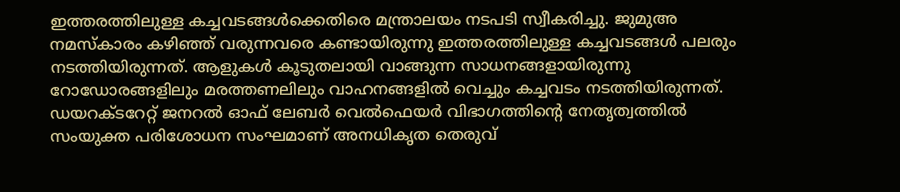ഇത്തരത്തിലുള്ള കച്ചവടങ്ങൾക്കെതിരെ മന്ത്രാലയം നടപടി സ്വീകരിച്ചു. ജുമുഅ നമസ്കാരം കഴിഞ്ഞ് വരുന്നവരെ കണ്ടായിരുന്നു ഇത്തരത്തിലുള്ള കച്ചവടങ്ങൾ പലരും നടത്തിയിരുന്നത്. ആളുകൾ കൂടുതലായി വാങ്ങുന്ന സാധനങ്ങളായിരുന്നു റോഡോരങ്ങളിലും മരത്തണലിലും വാഹനങ്ങളിൽ വെച്ചും കച്ചവടം നടത്തിയിരുന്നത്. ഡയറക്ടറേറ്റ് ജനറൽ ഓഫ് ലേബർ വെൽഫെയർ വിഭാഗത്തിന്റെ നേതൃത്വത്തിൽ സംയുക്ത പരിശോധന സംഘമാണ് അനധികൃത തെരുവ്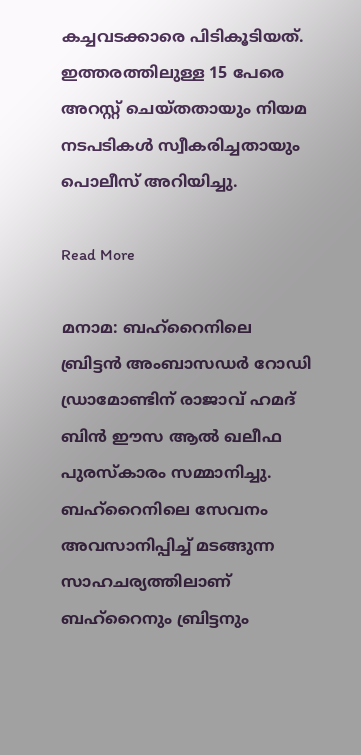കച്ചവടക്കാരെ പിടികൂടിയത്. ഇത്തരത്തിലുള്ള 15 പേരെ അറസ്റ്റ് ചെയ്തതായും നിയമ നടപടികൾ സ്വീകരിച്ചതായും പൊലീസ് അറിയിച്ചു.

Read More

മനാമ: ബഹ്റൈനിലെ ബ്രിട്ടൻ അംബാസഡർ റോഡി ഡ്രാമോണ്ടിന് രാജാവ് ഹമദ് ബിൻ ഈസ ആൽ ഖലീഫ പുരസ്കാരം സമ്മാനിച്ചു. ബഹ്റൈനിലെ സേവനം അവസാനിപ്പിച്ച് മടങ്ങുന്ന സാഹചര്യത്തിലാണ് ബഹ്റൈനും ബ്രിട്ടനും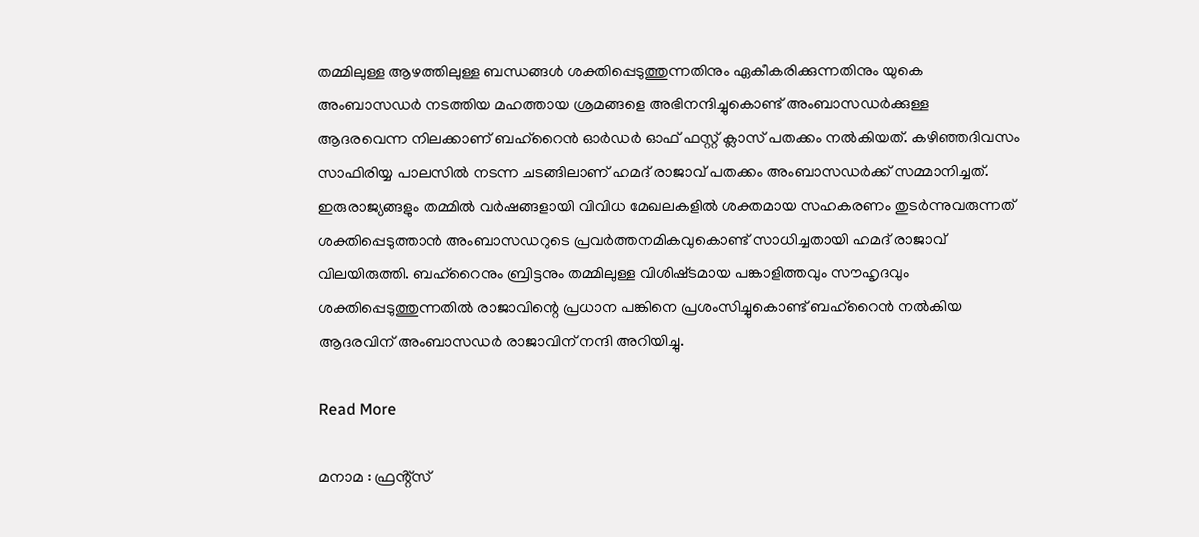തമ്മിലുള്ള ആഴത്തിലുള്ള ബന്ധങ്ങൾ ശക്തിപ്പെടുത്തുന്നതിനും ഏകീകരിക്കുന്നതിനും യുകെ അംബാസഡർ നടത്തിയ മഹത്തായ ശ്രമങ്ങളെ അഭിനന്ദിച്ചുകൊണ്ട് അംബാസഡർക്കുള്ള ആദരവെന്ന നിലക്കാണ് ബഹ്റൈൻ ഓർഡർ ഓഫ് ഫസ്റ്റ് ക്ലാസ് പതക്കം നൽകിയത്. കഴിഞ്ഞദിവസം സാഫിരിയ്യ പാലസിൽ നടന്ന ചടങ്ങിലാണ് ഹമദ് രാജാവ് പതക്കം അംബാസഡർക്ക് സമ്മാനിച്ചത്. ഇരുരാജ്യങ്ങളും തമ്മിൽ വർഷങ്ങളായി വിവിധ മേഖലകളിൽ ശക്തമായ സഹകരണം തുടർന്നുവരുന്നത് ശക്തിപ്പെടുത്താൻ അംബാസഡറുടെ പ്രവർത്തനമികവുകൊണ്ട് സാധിച്ചതായി ഹമദ് രാജാവ് വിലയിരുത്തി. ബഹ്‌റൈനും ബ്രിട്ടനും തമ്മിലുള്ള വിശിഷ്‌ടമായ പങ്കാളിത്തവും സൗഹൃദവും ശക്തിപ്പെടുത്തുന്നതിൽ രാജാവിന്റെ പ്രധാന പങ്കിനെ പ്രശംസിച്ചുകൊണ്ട് ബഹ്‌റൈൻ നൽകിയ ആദരവിന്‌ അംബാസഡർ രാജാവിന് നന്ദി അറിയിച്ചു.

Read More

മനാമ : ഫ്രൻ്റ്സ്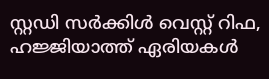സ്റ്റഡി സർക്കിൾ വെസ്റ്റ് റിഫ, ഹജ്ജിയാത്ത് ഏരിയകൾ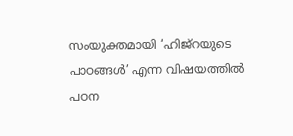സംയുക്തമായി ‘ഹിജ്റയുടെ പാഠങ്ങൾ’ എന്ന വിഷയത്തിൽ പഠന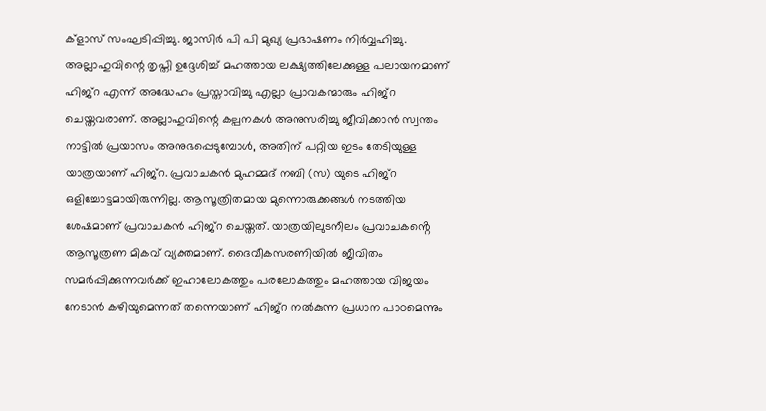ക്ളാസ് സംഘടിപ്പിച്ചു. ജാസിർ പി പി മുഖ്യ പ്രഭാഷണം നിർവ്വഹിച്ചു. അല്ലാഹുവിന്റെ തൃപ്തി ഉദ്ദേശിച്ച്‌ മഹത്തായ ലക്ഷ്യത്തിലേക്കുള്ള പലായനമാണ് ഹിജ്‌റ എന്ന് അദ്ധേഹം പ്രസ്താവിച്ചു എല്ലാ പ്രാവകന്മാരും ഹിജ്‌റ ചെയ്തവരാണ്. അല്ലാഹുവിന്റെ കല്പനകൾ അനുസരിച്ചു ജീവിക്കാൻ സ്വന്തം നാട്ടിൽ പ്രയാസം അനുഭപ്പെടുമ്പോൾ, അതിന് പറ്റിയ ഇടം തേടിയുള്ള യാത്രയാണ് ഹിജ്റ. പ്രവാചകൻ മുഹമ്മദ്‌ നബി (സ) യുടെ ഹിജ്‌റ ഒളിച്ചോട്ടമായിരുന്നില്ല. ആസൂത്രിതമായ മുന്നൊരുക്കങ്ങൾ നടത്തിയ ശേഷമാണ് പ്രവാചകൻ ഹിജ്‌റ ചെയ്തത്. യാത്രയിലുടനീലം പ്രവാചകൻ്റെ ആസൂത്രണ മികവ് വ്യക്തമാണ്. ദൈവീകസരണിയിൽ ജീവിതം സമർപ്പിക്കുന്നവർക്ക് ഇഹാലോകത്തും പരലോകത്തും മഹത്തായ വിജയം നേടാൻ കഴിയുമെന്നത് തന്നെയാണ് ഹിജ്‌റ നൽകുന്ന പ്രധാന പാഠമെന്നും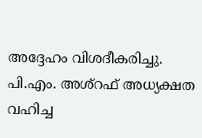അദ്ദേഹം വിശദീകരിച്ചു. പി.എം. അശ്റഫ് അധ്യക്ഷത വഹിച്ച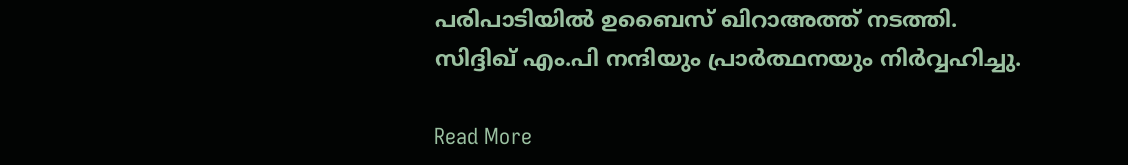പരിപാടിയിൽ ഉബൈസ് ഖിറാഅത്ത് നടത്തി. സിദ്ദിഖ് എം.പി നന്ദിയും പ്രാർത്ഥനയും നിർവ്വഹിച്ചു.

Read More